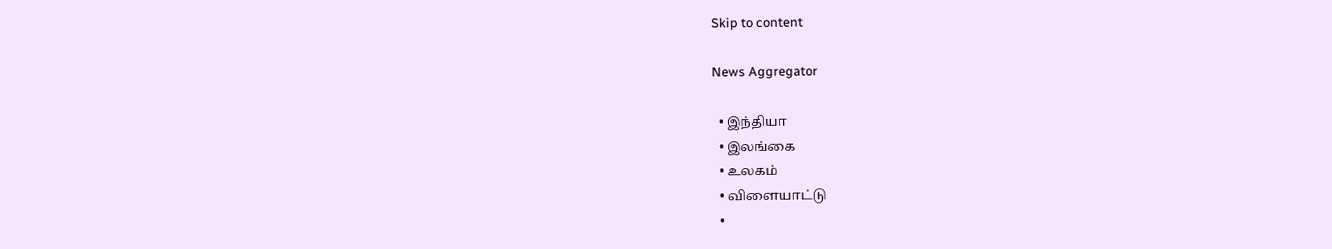Skip to content

News Aggregator

  • இந்தியா
  • இலங்கை
  • உலகம்
  • விளையாட்டு
  •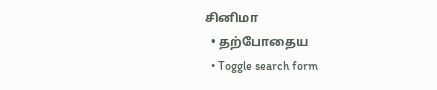சினிமா
  • தற்போதைய
  • Toggle search form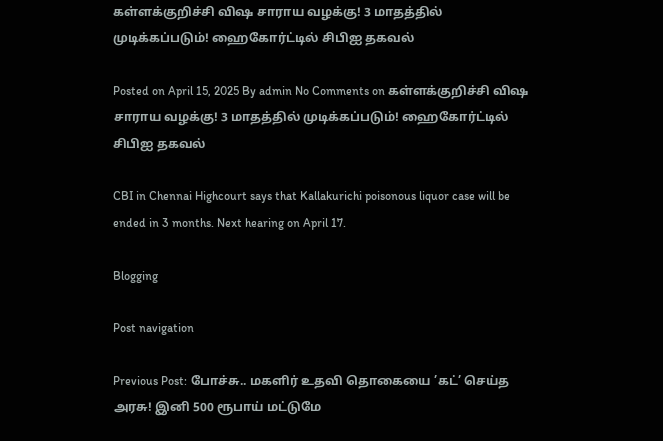கள்ளக்குறிச்சி விஷ சாராய வழக்கு! 3 மாதத்தில் முடிக்கப்படும்! ஹைகோர்ட்டில் சிபிஐ தகவல்

Posted on April 15, 2025 By admin No Comments on கள்ளக்குறிச்சி விஷ சாராய வழக்கு! 3 மாதத்தில் முடிக்கப்படும்! ஹைகோர்ட்டில் சிபிஐ தகவல்

CBI in Chennai Highcourt says that Kallakurichi poisonous liquor case will be ended in 3 months. Next hearing on April 17.

Blogging

Post navigation

Previous Post: போச்சு.. மகளிர் உதவி தொகையை ’கட்’ செய்த அரசு! இனி 500 ரூபாய் மட்டுமே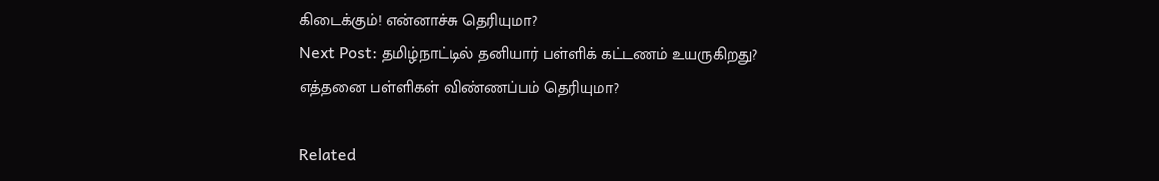கிடைக்கும்! என்னாச்சு தெரியுமா?
Next Post: தமிழ்நாட்டில் தனியார் பள்ளிக் கட்டணம் உயருகிறது?  எத்தனை பள்ளிகள் விண்ணப்பம் தெரியுமா?

Related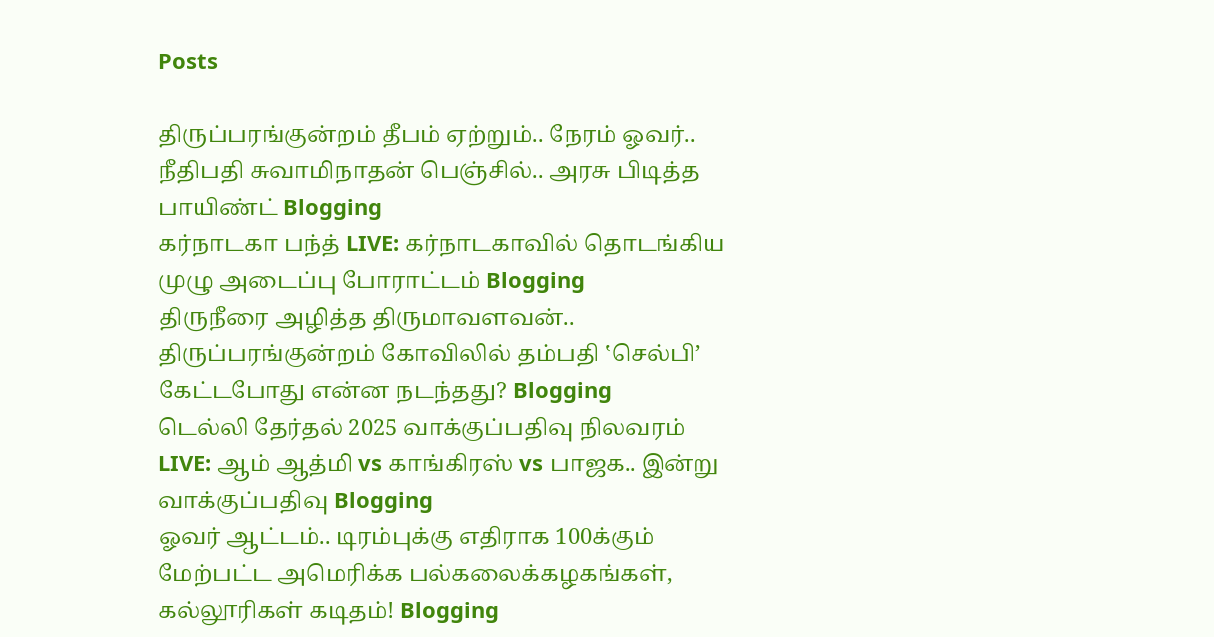Posts

திருப்பரங்குன்றம் தீபம் ஏற்றும்.. நேரம் ஓவர்.. நீதிபதி சுவாமிநாதன் பெஞ்சில்.. அரசு பிடித்த பாயிண்ட் Blogging
கர்நாடகா பந்த் LIVE: கர்நாடகாவில் தொடங்கிய முழு அடைப்பு போராட்டம் Blogging
திருநீரை அழித்த திருமாவளவன்.. திருப்பரங்குன்றம் கோவிலில் தம்பதி ‛செல்பி’ கேட்டபோது என்ன நடந்தது? Blogging
டெல்லி தேர்தல் 2025 வாக்குப்பதிவு நிலவரம் LIVE: ஆம் ஆத்மி vs காங்கிரஸ் vs பாஜக.. இன்று வாக்குப்பதிவு Blogging
ஓவர் ஆட்டம்.. டிரம்புக்கு எதிராக 100க்கும் மேற்பட்ட அமெரிக்க பல்கலைக்கழகங்கள், கல்லூரிகள் கடிதம்! Blogging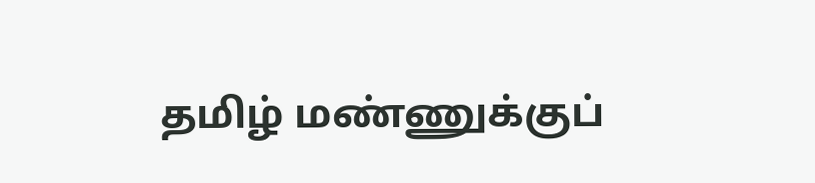தமிழ் மண்ணுக்குப்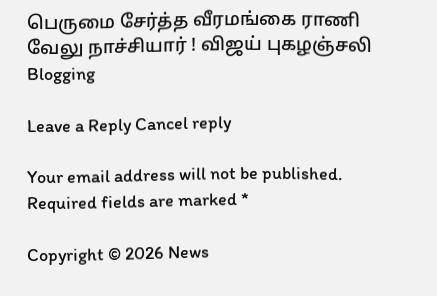பெருமை சேர்த்த வீரமங்கை ராணி வேலு நாச்சியார் ! விஜய் புகழஞ்சலி Blogging

Leave a Reply Cancel reply

Your email address will not be published. Required fields are marked *

Copyright © 2026 News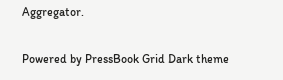Aggregator.

Powered by PressBook Grid Dark theme